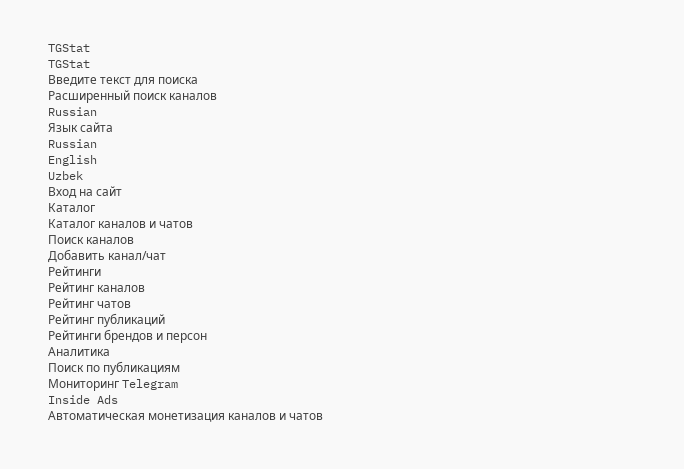TGStat
TGStat
Введите текст для поиска
Расширенный поиск каналов
Russian
Язык сайта
Russian
English
Uzbek
Вход на сайт
Каталог
Каталог каналов и чатов
Поиск каналов
Добавить канал/чат
Рейтинги
Рейтинг каналов
Рейтинг чатов
Рейтинг публикаций
Рейтинги брендов и персон
Аналитика
Поиск по публикациям
Мониторинг Telegram
Inside Ads
Автоматическая монетизация каналов и чатов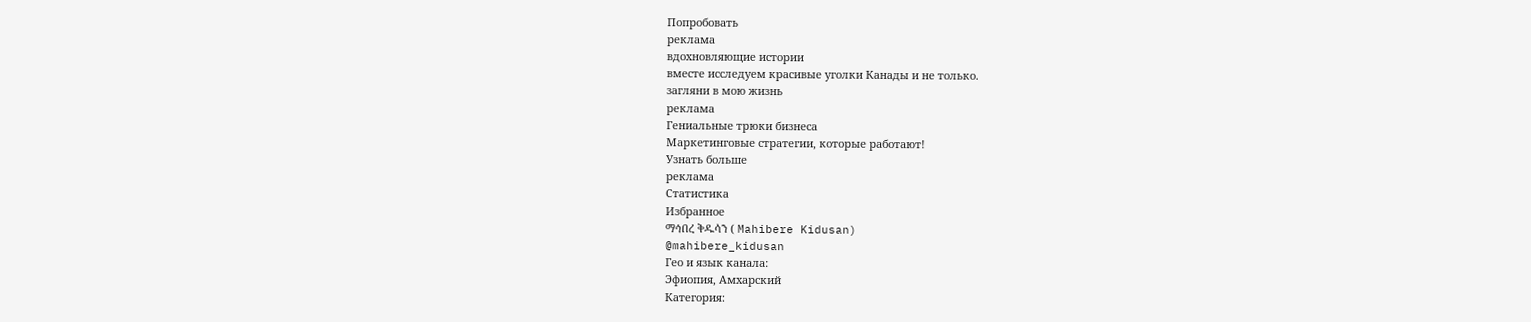Попробовать
реклама
вдохновляющие истории
вместе исследуем красивые уголки Канады и не только.
загляни в мою жизнь
реклама
Гениальные трюки бизнеса
Маркетинговые стратегии, которые работают!
Узнать больше
реклама
Статистика
Избранное
ማኅበረ ቅዱሳን ( Mahibere Kidusan)
@mahibere_kidusan
Гео и язык канала:
Эфиопия, Амхарский
Категория: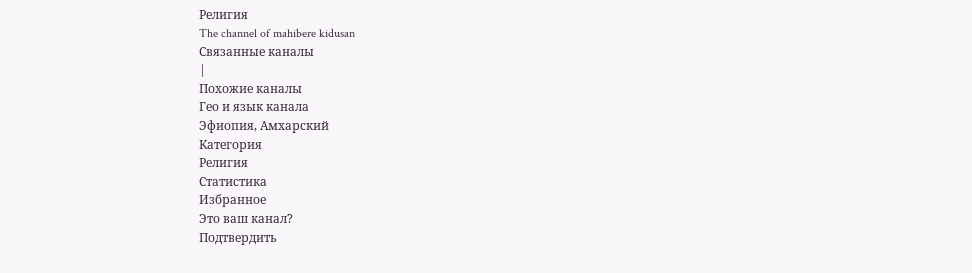Религия
The channel of mahibere kidusan
Связанные каналы
|
Похожие каналы
Гео и язык канала
Эфиопия, Амхарский
Категория
Религия
Статистика
Избранное
Это ваш канал?
Подтвердить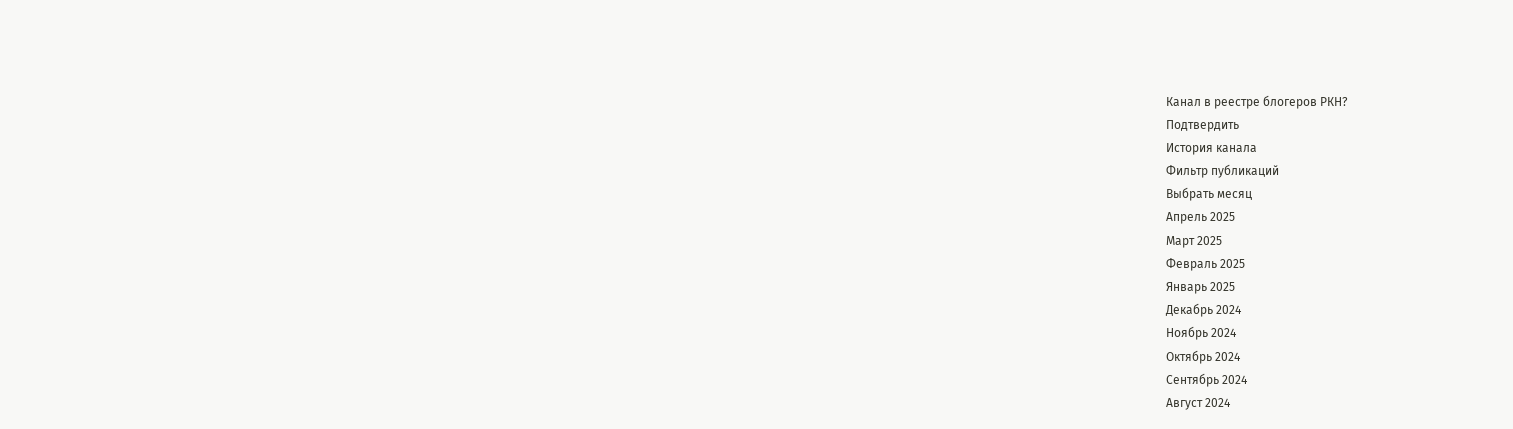Канал в реестре блогеров РКН?
Подтвердить
История канала
Фильтр публикаций
Выбрать месяц
Апрель 2025
Март 2025
Февраль 2025
Январь 2025
Декабрь 2024
Ноябрь 2024
Октябрь 2024
Сентябрь 2024
Август 2024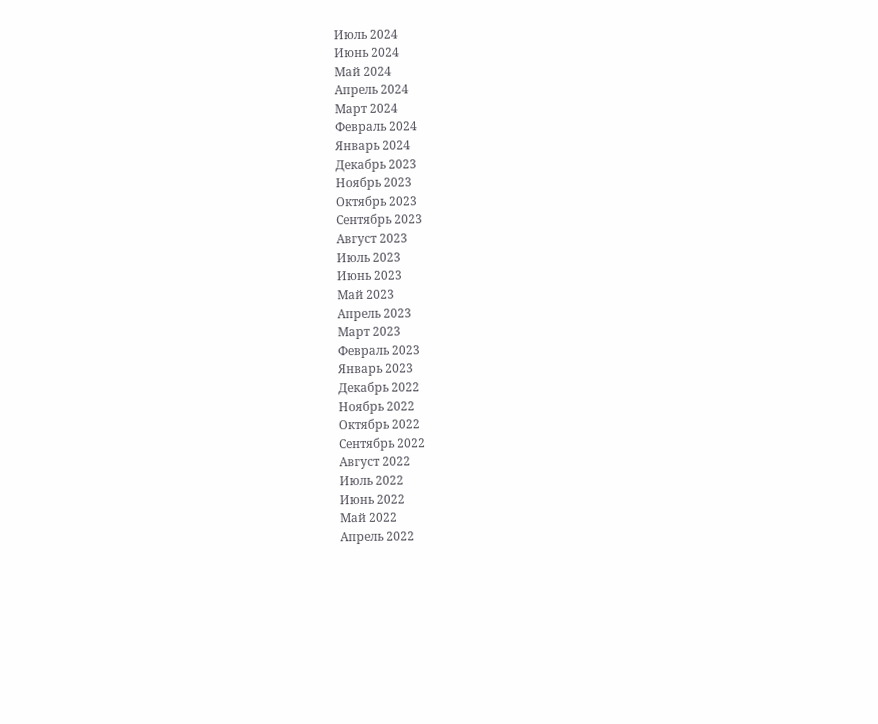Июль 2024
Июнь 2024
Май 2024
Апрель 2024
Март 2024
Февраль 2024
Январь 2024
Декабрь 2023
Ноябрь 2023
Октябрь 2023
Сентябрь 2023
Август 2023
Июль 2023
Июнь 2023
Май 2023
Апрель 2023
Март 2023
Февраль 2023
Январь 2023
Декабрь 2022
Ноябрь 2022
Октябрь 2022
Сентябрь 2022
Август 2022
Июль 2022
Июнь 2022
Май 2022
Апрель 2022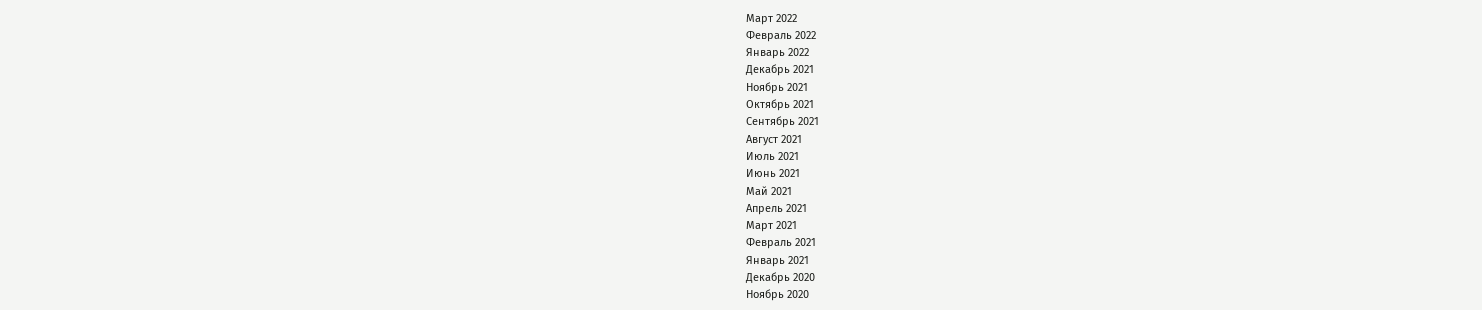Март 2022
Февраль 2022
Январь 2022
Декабрь 2021
Ноябрь 2021
Октябрь 2021
Сентябрь 2021
Август 2021
Июль 2021
Июнь 2021
Май 2021
Апрель 2021
Март 2021
Февраль 2021
Январь 2021
Декабрь 2020
Ноябрь 2020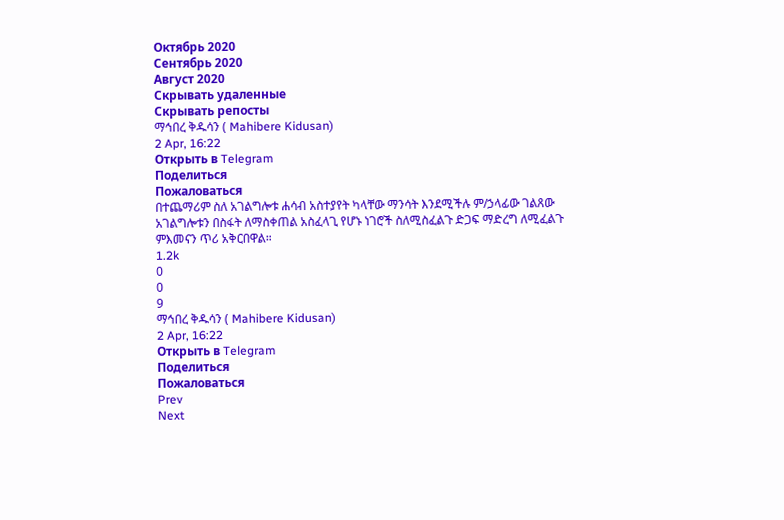Октябрь 2020
Сентябрь 2020
Август 2020
Скрывать удаленные
Скрывать репосты
ማኅበረ ቅዱሳን ( Mahibere Kidusan)
2 Apr, 16:22
Открыть в Telegram
Поделиться
Пожаловаться
በተጨማሪም ስለ አገልግሎቱ ሐሳብ አስተያየት ካላቸው ማንሳት እንደሚችሉ ም/ኃላፊው ገልጸው አገልግሎቱን በስፋት ለማስቀጠል አስፈላጊ የሆኑ ነገሮች ስለሚስፈልጉ ድጋፍ ማድረግ ለሚፈልጉ ምእመናን ጥሪ አቅርበዋል።
1.2k
0
0
9
ማኅበረ ቅዱሳን ( Mahibere Kidusan)
2 Apr, 16:22
Открыть в Telegram
Поделиться
Пожаловаться
Prev
Next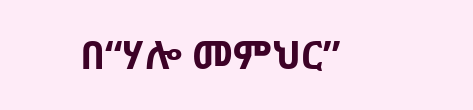በ“ሃሎ መምህር”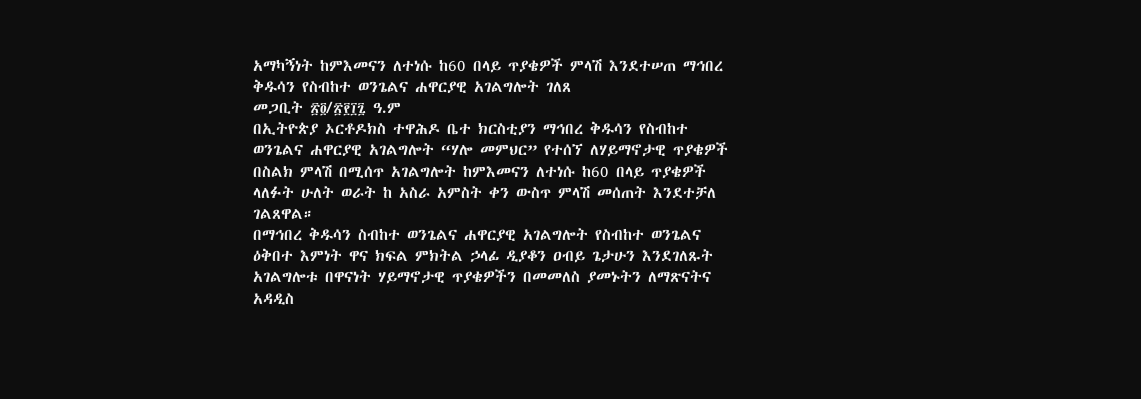አማካኝነት ከምእመናን ለተነሱ ከ60 በላይ ጥያቄዎች ምላሽ እንደተሠጠ ማኅበረ ቅዱሳን የስብከተ ወንጌልና ሐዋርያዊ አገልግሎት ገለጸ
መጋቢት ፳፬/፳፻፲፯ ዓ.ም
በኢትዮጵያ ኦርቶዶክስ ተዋሕዶ ቤተ ክርስቲያን ማኅበረ ቅዱሳን የስብከተ ወንጌልና ሐዋርያዊ አገልግሎት “ሃሎ መምህር” የተሰኘ ለሃይማኖታዊ ጥያቄዎች በስልክ ምላሽ በሚሰጥ አገልግሎት ከምእመናን ለተነሱ ከ60 በላይ ጥያቄዎች ላለፉት ሁለት ወራት ከ አስራ አምስት ቀን ውስጥ ምላሽ መሰጠት እንደተቻለ ገልጸዋል።
በማኅበረ ቅዱሳን ስብከተ ወንጌልና ሐዋርያዊ አገልግሎት የስብከተ ወንጌልና ዕቅበተ እምነት ዋና ክፍል ምክትል ኃላፊ ዲያቆን ዐብይ ጌታሁን እንደገለጹት አገልግሎቱ በዋናነት ሃይማኖታዊ ጥያቄዎችን በመመለስ ያመኑትን ለማጽናትና አዳዲስ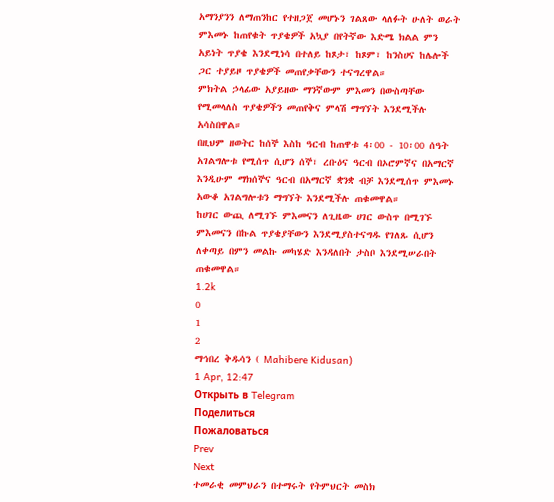አማንያንን ለማጠንከር የተዘጋጀ መሆኑን ገልጸው ላለፉት ሁለት ወራት ምእመኑ ከጠየቁት ጥያቄዎች አኳያ በየትኛው እድሜ ክልል ምን አይነት ጥያቄ እንደሚነሳ በተለይ ከጾታ፣ ከጾም፣ ከንስሀና ከሌሎች ጋር ተያይዞ ጥያቄዎች መጠየቃቸውን ተናግረዋል።
ምክትል ኃላፊው አያይዘው ማንኛውም ምእመን በውስጣቸው የሚመላለስ ጥያቄዎችን መጠየቅና ምላሽ ማግኘት እንደሚችሉ አሳስበዋል።
በዚህም ዘወትር ከሰኞ እስከ ዓርብ ከጠዋቱ 4፡00 - 10፡00 ሰዓት አገልግሎቱ የሚሰጥ ሲሆን ሰኞ፣ ረቡዕና ዓርብ በኦሮምኛና በአማርኛ እንዲሁም ማክሰኞና ዓርብ በአማርኛ ቋንቋ ብቻ እንደሚሰጥ ምእመኑ አውቆ አገልግሎቱን ማግኘት እንደሚችሉ ጠቁመዋል።
ከሀገር ውጪ ለሚገኙ ምእመናን ለጊዜው ሀገር ውስጥ በሚገኙ ምእመናን በኩል ጥያቄያቸውን እንደሚያስተናግዱ የገለጹ ሲሆን ለቀጣይ በምን መልኩ መካሄድ እንዳለበት ታስቦ እንደሚሠራበት ጠቁመዋል።
1.2k
0
1
2
ማኅበረ ቅዱሳን ( Mahibere Kidusan)
1 Apr, 12:47
Открыть в Telegram
Поделиться
Пожаловаться
Prev
Next
ተመራቂ መምህራን በተማሩት የትምህርት መስክ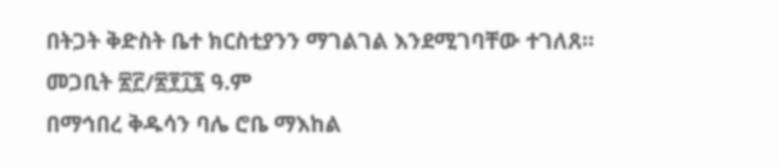በትጋት ቅድስት ቤተ ክርስቲያንን ማገልገል እንደሚገባቸው ተገለጸ።
መጋቢት ፳፫/፳፻፲፯ ዓ.ም
በማኅበረ ቅዱሳን ባሌ ሮቤ ማእከል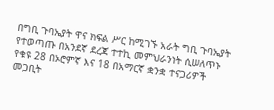በግቢ ጉባኤያት ዋና ክፍል ሥር ከሚገኙ አራት ግቢ ጉባኤያት የተወጣጡ በአንደኛ ደረጃ ተተኪ መምህራንነት ሲሠለጥኑ የቁዩ 28 በኦሮምኛ እና 18 በአማርኛ ቋንቋ ተናጋሪዎች መጋቢት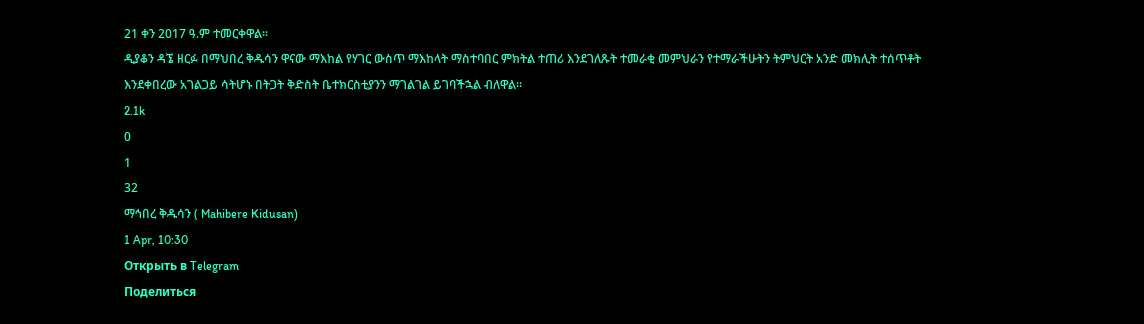21 ቀን 2017 ዓ.ም ተመርቀዋል።
ዲያቆን ዳኜ ዘርፉ በማህበረ ቅዱሳን ዋናው ማእከል የሃገር ውስጥ ማእከላት ማስተባበር ምክትል ተጠሪ እንደገለጹት ተመራቂ መምህራን የተማራችሁትን ትምህርት አንድ መክሊት ተሰጥቶት እንደቀበረው አገልጋይ ሳትሆኑ በትጋት ቅድስት ቤተክርስቲያንን ማገልገል ይገባችኋል ብለዋል።
2.1k
0
1
32
ማኅበረ ቅዱሳን ( Mahibere Kidusan)
1 Apr, 10:30
Открыть в Telegram
Поделиться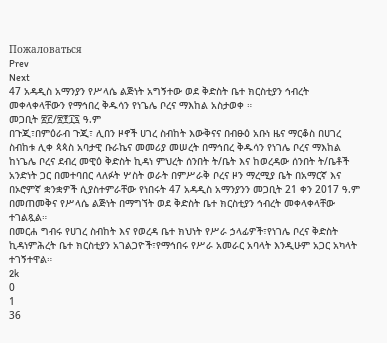Пожаловаться
Prev
Next
47 አዳዲስ አማንያን የሥላሴ ልጅነት አግኝተው ወደ ቅድስት ቤተ ክርስቲያን ኅብረት መቀላቀላቸውን የማኅበረ ቅዱሳን የነጌሌ ቦረና ማእከል አስታወቀ ።
መጋቢት ፳፫/፳፻፲፯ ዓ.ም
በጉጂ፣በምዕራብ ጉጂ፣ ሊበን ዞኖች ሀገረ ስብከት እውቅናና በብፁዕ አቡነ ዜና ማርቆስ በሀገረ ስብከቱ ሊቀ ጳጳስ አባታዊ ቡራኬና መመሪያ መሠረት በማኅበረ ቅዱሳን የነገሌ ቦረና ማእከል ከነጌሌ ቦረና ደብረ መዊዕ ቅድስት ኪዳነ ምህረት ሰንበት ት/ቤት እና ከወረዳው ሰንበት ት/ቤቶች አንድነት ጋር በመተባበር ላለፉት ሦስት ወራት በምሥራቅ ቦረና ዞን ማረሚያ ቤት በአማርኛ እና በኦሮምኛ ቋንቋዎች ሲያስተምራቸው የነበሩት 47 አዳዲስ አማንያንን መጋቢት 21 ቀን 2017 ዓ.ም በመጠመቅና የሥላሴ ልጅነት በማግኘት ወደ ቅድስት ቤተ ክርስቲያን ኅብረት መቀላቀላቸው ተገልጿል።
በመርሐ ግብሩ የሀገረ ስብከት እና የወረዳ ቤተ ክህነት የሥራ ኃላፊዎች፣የነገሌ ቦረና ቅድስት ኪዳነምሕረት ቤተ ክርስቲያን አገልጋዮች፣የማኅበሩ የሥራ አመራር አባላት እንዲሁም አጋር አካላት ተገኝተዋል።
2k
0
1
36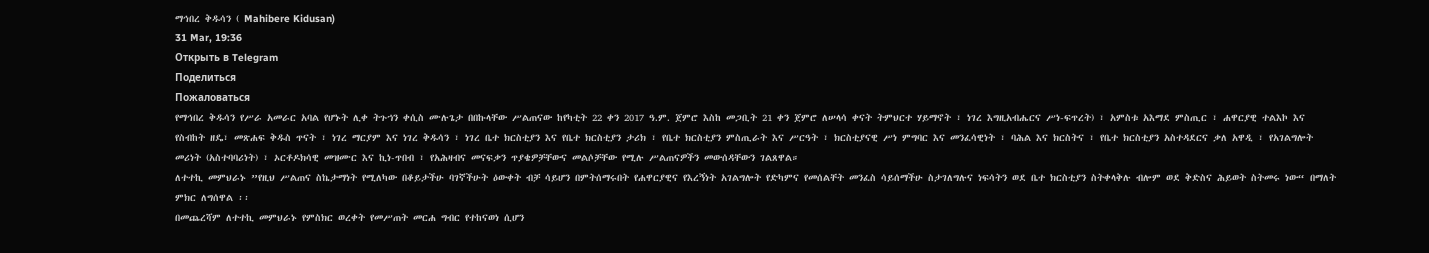ማኅበረ ቅዱሳን ( Mahibere Kidusan)
31 Mar, 19:36
Открыть в Telegram
Поделиться
Пожаловаться
የማኅበረ ቅዱሳን የሥራ አመራር አባል የሆኑት ሊቀ ትጉኀን ቀሲስ ሙሉጌታ በበኩላቸው ሥልጠናው ከየካቲት 22 ቀን 2017 ዓ.ም. ጀምሮ እስከ መጋቢት 21 ቀን ጀምሮ ለሠላሳ ቀናት ትምህርተ ሃይማኖት ፣ ነገረ እግዚአብሔርና ሥነ-ፍጥረት) ፣ አምስቱ አእማደ ምስጢር ፣ ሐዋርያዊ ተልእኮ እና የስብከት ዘዴ፣ መጽሐፍ ቅዱስ ጥናት ፣ ነገረ ማርያም እና ነገረ ቅዱሳን ፣ ነገረ ቤተ ክርስቲያን እና የቤተ ክርስቲያን ታሪክ ፣ የቤተ ክርስቲያን ምስጢራት እና ሥርዓት ፣ ክርስቲያናዊ ሥነ ምግባር እና መንፈሳዊነት ፣ ባሕል እና ክርስትና ፣ የቤተ ክርስቲያን አስተዳደርና ቃለ አዋዲ ፣ የአገልግሎት መሪነት (አስተባባሪነት) ፣ ኦርቶዶክሳዊ መዝሙር እና ኪነ-ጥበብ ፣ የአሕዛብና መናፍቃን ጥያቄዎቻቸውና መልሶቻቸው የሚሉ ሥልጠናዎችን መውሰዳቸውን ገልጸዋል።
ለተተኪ መምህራኑ ”የዚህ ሥልጠና ስኬታማነት የሚለካው በቆይታችሁ ባገኛችሁት ዕውቀት ብቻ ሳይሆን በምትሰማሩበት የሐዋርያዊና የእረኝነት አገልግሎት የድካምና የመሰልቸት መንፈስ ሳይሰማችሁ ስታገለግሉና ነፍሳትን ወደ ቤተ ክርስቲያን ስትቀላቅሉ ብሎም ወደ ቅድስና ሕይወት ስትመሩ ነው“ በማለት ምክር ለግሰዋል ፡፡
በመጨረሻም ለተተኪ መምህራኑ የምስክር ወረቀት የመሥጠት መርሐ ግብር የተከናወነ ሲሆን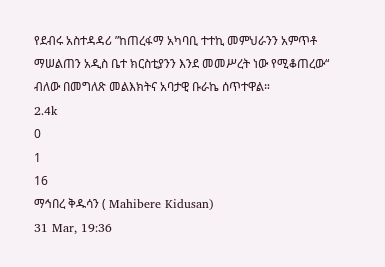የደብሩ አስተዳዳሪ ”ከጠረፋማ አካባቢ ተተኪ መምህራንን አምጥቶ ማሠልጠን አዲስ ቤተ ክርስቲያንን እንደ መመሥረት ነው የሚቆጠረው“ ብለው በመግለጽ መልእክትና አባታዊ ቡራኬ ሰጥተዋል።
2.4k
0
1
16
ማኅበረ ቅዱሳን ( Mahibere Kidusan)
31 Mar, 19:36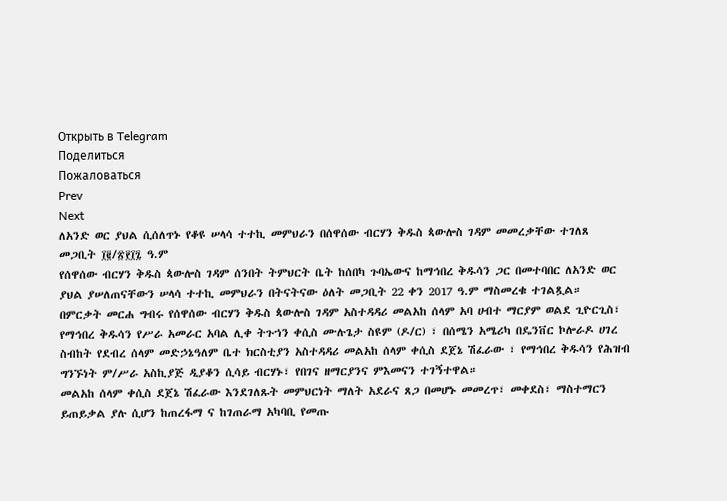Открыть в Telegram
Поделиться
Пожаловаться
Prev
Next
ለአንድ ወር ያህል ሲሰለጥኑ የቆዩ ሠላሳ ተተኪ መምህራን በሰዋሰው ብርሃን ቅዱስ ጳውሎስ ገዳም መመረቃቸው ተገለጸ
መጋቢት ፲፪/፳፻፲፯ ዓ.ም
የሰዋሰው ብርሃን ቅዱስ ጳውሎስ ገዳም ሰንበት ትምህርት ቤት ከሰበካ ጉባኤውና ከማኅበረ ቅዱሳን ጋር በመተባበር ለአንድ ወር ያህል ያሠለጠናቸውን ሠላሳ ተተኪ መምህራን በትናትናው ዕለት መጋቢት 22 ቀን 2017 ዓ.ም ማስመረቁ ተገልጿል።
በምርቃት መርሐ ግብሩ የሰዋሰው ብርሃን ቅዱስ ጳውሎስ ገዳም አስተዳዳሪ መልአከ ሰላም አባ ሀብተ ማርያም ወልደ ጊዮርጊስ፣ የማኅበረ ቅዱሳን የሥራ አመራር አባል ሊቀ ትጉኀን ቀሲስ ሙሉጌታ ስዩም (ዶ/ር) ፣ በሰሜን አሜሪካ በዴንቨር ኮሎራዶ ሀገረ ስብከት የደብረ ሰላም መድኃኔዓለም ቤተ ክርስቲያን አስተዳዳሪ መልአከ ሰላም ቀሲስ ደጀኔ ሽፈራው ፣ የማኅበረ ቅዱሳን የሕዝብ ግንኙነት ም/ሥራ አስኪያጅ ዲያቆን ሲሳይ ብርሃኑ፣ የበገና ዘማርያንና ምእመናን ተገኝተዋል።
መልአከ ሰላም ቀሲስ ደጀኔ ሽፈራው እንደገለጹት መምህርነት ማለት አደራና ጸጋ በመሆኑ መመረጥ፣ መቀደስ፣ ማስተማርን ይጠይቃል ያሉ ሲሆን ከጠረፋማ ና ከገጠራማ አካባቢ የመጡ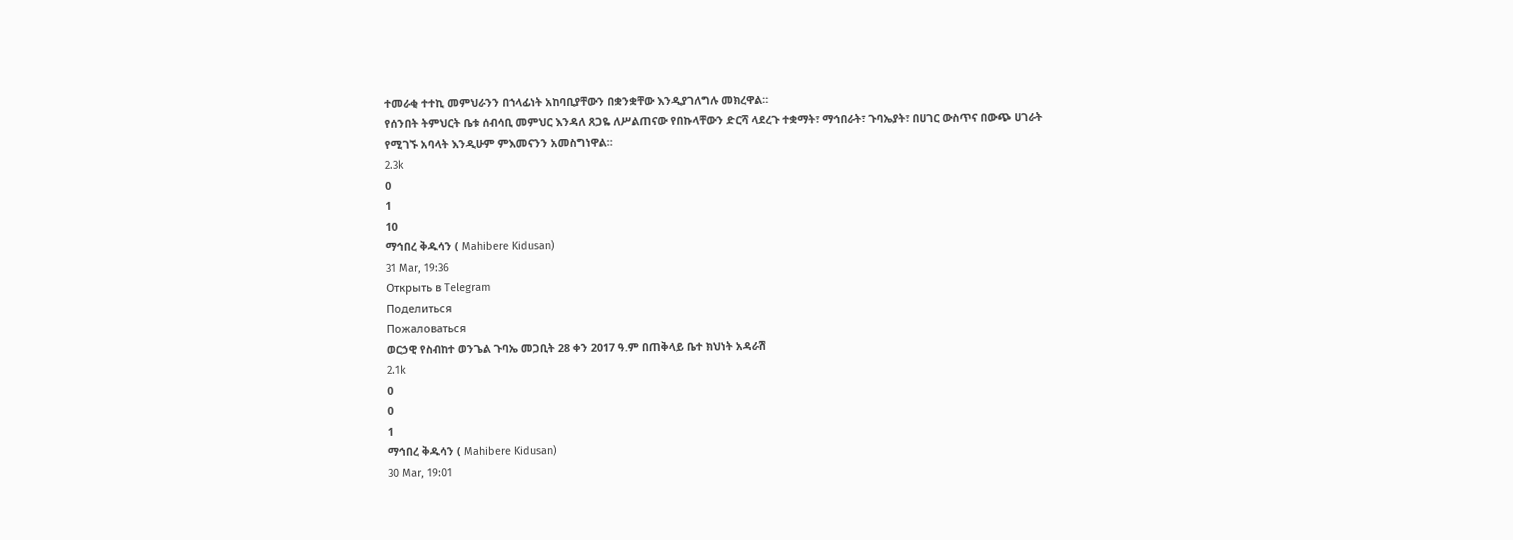ተመራቂ ተተኪ መምህራንን በኀላፊነት አከባቢያቸውን በቋንቋቸው እንዲያገለግሉ መክረዋል።
የሰንበት ትምህርት ቤቱ ሰብሳቢ መምህር እንዳለ ጸጋዬ ለሥልጠናው የበኩላቸውን ድርሻ ላደረጉ ተቋማት፣ ማኅበራት፣ ጉባኤያት፣ በሀገር ውስጥና በውጭ ሀገራት የሚገኙ አባላት እንዲሁም ምእመናንን አመስግነዋል።
2.3k
0
1
10
ማኅበረ ቅዱሳን ( Mahibere Kidusan)
31 Mar, 19:36
Открыть в Telegram
Поделиться
Пожаловаться
ወርኃዊ የስብከተ ወንጌል ጉባኤ መጋቢት 28 ቀን 2017 ዓ.ም በጠቅላይ ቤተ ክህነት አዳራሽ
2.1k
0
0
1
ማኅበረ ቅዱሳን ( Mahibere Kidusan)
30 Mar, 19:01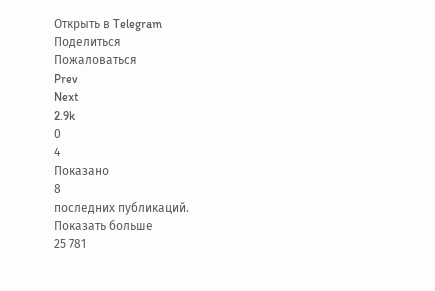Открыть в Telegram
Поделиться
Пожаловаться
Prev
Next
2.9k
0
4
Показано
8
последних публикаций.
Показать больше
25 781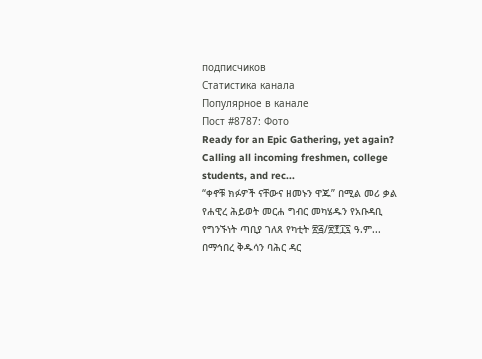подписчиков
Статистика канала
Популярное в канале
Пост #8787: Фото
Ready for an Epic Gathering, yet again? Calling all incoming freshmen, college students, and rec...
“ቀኖቹ ክፉዎች ናቸውና ዘመኑን ዋጁ” በሚል መሪ ቃል የሐዊረ ሕይወት መርሐ ግብር መካሄዱን የአቡዳቢ የግንኙነት ጣቢያ ገለጸ የካቲት ፳፭/፳፻፲፯ ዓ.ም...
በማኅበረ ቅዱሳን ባሕር ዳር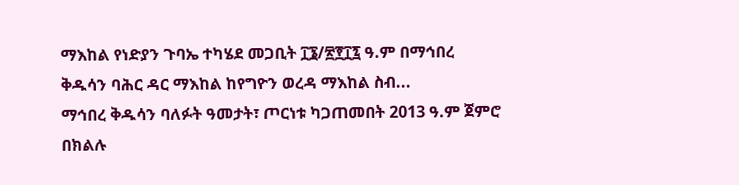ማእከል የነድያን ጉባኤ ተካሄደ መጋቢት ፲፮/፳፻፲፯ ዓ.ም በማኅበረ ቅዱሳን ባሕር ዳር ማእከል ከየግዮን ወረዳ ማእከል ስብ...
ማኅበረ ቅዱሳን ባለፉት ዓመታት፣ ጦርነቱ ካጋጠመበት 2013 ዓ.ም ጀምሮ በክልሉ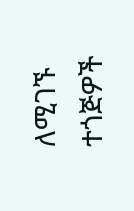ለሚገኙ ተጎጅዎች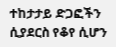ተከታታይ ድጋፎችን ሲያደርስ የቆየ ሲሆን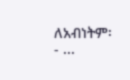ለአብነትም፡- ...